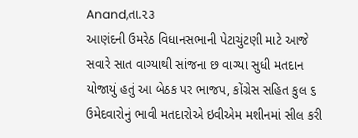Anand,તા.૨૩
આણંદની ઉમરેઠ વિધાનસભાની પેટાચુંટણી માટે આજે સવારે સાત વાગ્યાથી સાંજના છ વાગ્યા સુધી મતદાન યોજાયું હતું આ બેઠક પર ભાજપ, કોંગ્રેસ સહિત કુલ ૬ ઉમેદવારોનું ભાવી મતદારોએ ઇવીએમ મશીનમાં સીલ કરી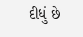દીધું છે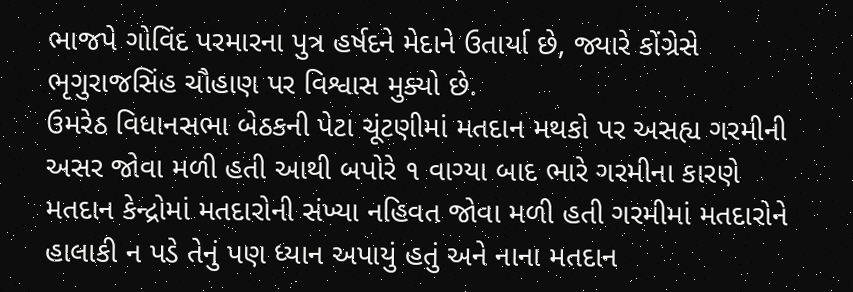ભાજપે ગોવિંદ પરમારના પુત્ર હર્ષદને મેદાને ઉતાર્યા છે, જ્યારે કોંગ્રેસે ભૃગુરાજસિંહ ચૌહાણ પર વિશ્વાસ મુક્યો છે.
ઉમરેઠ વિધાનસભા બેઠકની પેટા ચૂંટણીમાં મતદાન મથકો પર અસહ્ય ગરમીની અસર જોવા મળી હતી આથી બપોરે ૧ વાગ્યા બાદ ભારે ગરમીના કારણે મતદાન કેન્દ્રોમાં મતદારોની સંખ્યા નહિવત જોવા મળી હતી ગરમીમાં મતદારોને હાલાકી ન પડે તેનું પણ ધ્યાન અપાયું હતું અને નાના મતદાન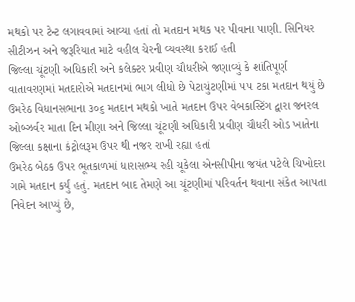મથકો પર ટેન્ટ લગાવવામાં આવ્યા હતાં તો મતદાન મથક પર પીવાના પાણી. સિનિયર સીટીઝન અને જરૂરિયાત માટે વહીલ ચેરની વ્યવસ્થા કરાઈ હતી
જિલ્લા ચૂંટણી અધિકારી અને કલેક્ટર પ્રવીણ ચૌધરીએ જણાવ્યું કે શાંતિપૂર્ણ વાતાવરણમાં મતદારોએ મતદાનમાં ભાગ લીધો છે પેટાચુંટણીમાં ૫૫ ટકા મતદાન થયું છે ઉમરેઠ વિધાનસભાના ૩૦૬ મતદાન મથકો ખાતે મતદાન ઉપર વેબકાસ્ટિંગ દ્વારા જનરલ ઓબ્ઝર્વર માતા દિન મીણા અને જિલ્લા ચૂંટણી અધિકારી પ્રવીણ ચૌધરી ઓડ ખાતેના જિલ્લા કક્ષાના કંટ્રોલરૂમ ઉપર થી નજર રાખી રહ્યા હતાં
ઉમરેઠ બેઠક ઉપર ભૂતકાળમાં ધારાસભ્ય રહી ચૂકેલા એનસીપીના જયંત પટેલે ચિખોદરા ગામે મતદાન કર્યું હતું. મતદાન બાદ તેમણે આ ચૂંટણીમાં પરિવર્તન થવાના સંકેત આપતા નિવેદન આપ્યું છે,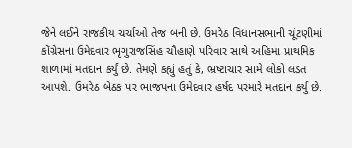જેને લઈને રાજકીય ચર્ચાઓ તેજ બની છે. ઉમરેઠ વિધાનસભાની ચૂંટણીમાં કોંગ્રેસના ઉમેદવાર ભૃગુરાજસિંહ ચૌહાણે પરિવાર સાથે અહિમા પ્રાથમિક શાળામાં મતદાન કર્યું છે. તેમણે કહ્યું હતું કે, ભ્રષ્ટાચાર સામે લોકો લડત આપશે. ઉમરેઠ બેઠક પર ભાજપના ઉમેદવાર હર્ષદ પરમારે મતદાન કર્યુ છે.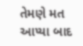તેમણે મત આપ્યા બાદ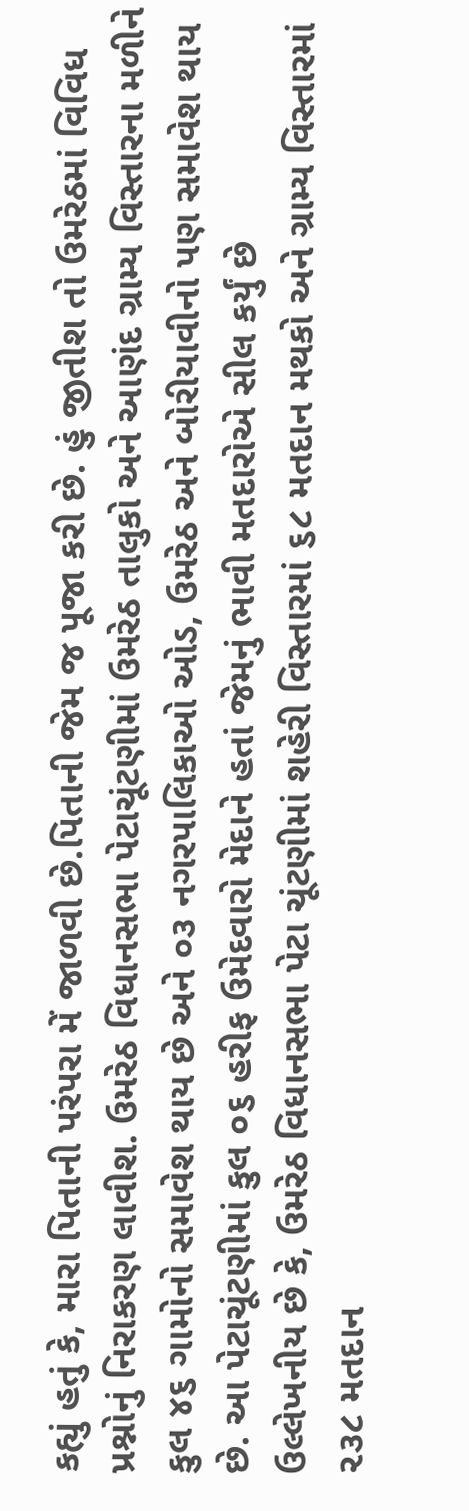કહ્યું હતું કે, મારા પિતાની પરંપરા મેં જાળવી છે.પિતાની જેમ જ પૂજા કરી છે. હું જીતીશ તો ઉમરેઠમાં વિવિધ પ્રશ્નોનું નિરાકરણ લાવીશ. ઉમરેઠ વિધાનસભા પેટાચૂંટણીમાં ઉમરેઠ તાલુકો અને આણંદ ગ્રામ્ય વિસ્તારના મળીને કુલ ૪૬ ગામોનો સમાવેશ થાય છે અને ૦૩ નગરપાલિકાઓ ઓડ, ઉમરેઠ અને બોરીયાવીનો પણ સમાવેશ થાય છે. આ પેટાચૂંટણીમાં કુલ ૦૬ હરીફ ઉમેદવારો મેદાને હતાં જેમનું ભાવી મતદારોએ સીલ કર્યું છે
ઉલ્લેખનીય છે કે, ઉમરેઠ વિધાનસભા પેટા ચૂંટણીમાં શહેરી વિસ્તારમાં ૬૮ મતદાન મથકો અને ગ્રામ્ય વિસ્તારમાં ૨૩૮ મતદાન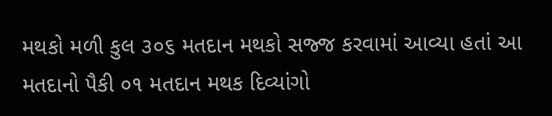મથકો મળી કુલ ૩૦૬ મતદાન મથકો સજ્જ કરવામાં આવ્યા હતાં આ મતદાનો પૈકી ૦૧ મતદાન મથક દિવ્યાંગો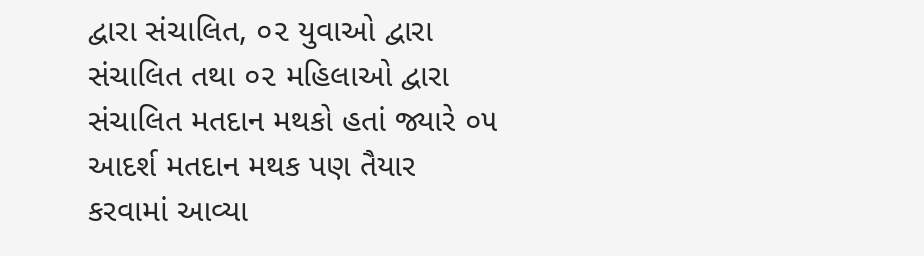દ્વારા સંચાલિત, ૦૨ યુવાઓ દ્વારા સંચાલિત તથા ૦૨ મહિલાઓ દ્વારા સંચાલિત મતદાન મથકો હતાં જ્યારે ૦૫ આદર્શ મતદાન મથક પણ તૈયાર કરવામાં આવ્યા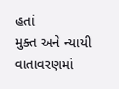હતાં
મુક્ત અને ન્યાયી વાતાવરણમાં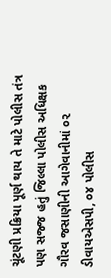ચૂંટણી પ્રક્રિયા પૂર્ણ થાય તે માટે પોલીસ તંત્ર પણ સજ્જ હતું જિલ્લા પોલીસ અધિક્ષક ગૌરવ જસાણીની આગેવાનીમાં ૦૨ ડીવાયએસપી, ૦૪ પોલીસ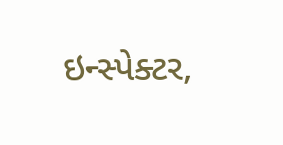ઇન્સ્પેક્ટર,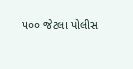૫૦૦ જેટલા પોલીસ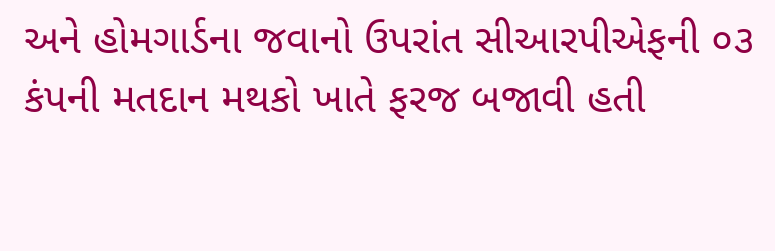અને હોમગાર્ડના જવાનો ઉપરાંત સીઆરપીએફની ૦૩ કંપની મતદાન મથકો ખાતે ફરજ બજાવી હતી